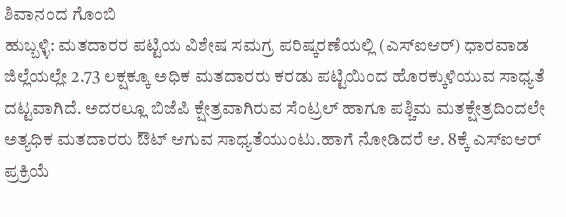ಶಿವಾನಂದ ಗೊಂಬಿ
ಹುಬ್ಬಳ್ಳಿ: ಮತದಾರರ ಪಟ್ಟಿಯ ವಿಶೇಷ ಸಮಗ್ರ ಪರಿಷ್ಕರಣೆಯಲ್ಲಿ (ಎಸ್ಐಆರ್) ಧಾರವಾಡ ಜಿಲ್ಲೆಯಲ್ಲೇ 2.73 ಲಕ್ಷಕ್ಕೂ ಅಧಿಕ ಮತದಾರರು ಕರಡು ಪಟ್ಟಿಯಿಂದ ಹೊರಕ್ಕುಳಿಯುವ ಸಾಧ್ಯತೆ ದಟ್ಟವಾಗಿದೆ. ಅದರಲ್ಲೂ ಬಿಜೆಪಿ ಕ್ಷೇತ್ರವಾಗಿರುವ ಸೆಂಟ್ರಲ್ ಹಾಗೂ ಪಶ್ಚಿಮ ಮತಕ್ಷೇತ್ರದಿಂದಲೇ ಅತ್ಯಧಿಕ ಮತದಾರರು ಔಟ್ ಆಗುವ ಸಾಧ್ಯತೆಯುಂಟು.ಹಾಗೆ ನೋಡಿದರೆ ಆ. 8ಕ್ಕೆ ಎಸ್ಐಆರ್ ಪ್ರಕ್ರಿಯೆ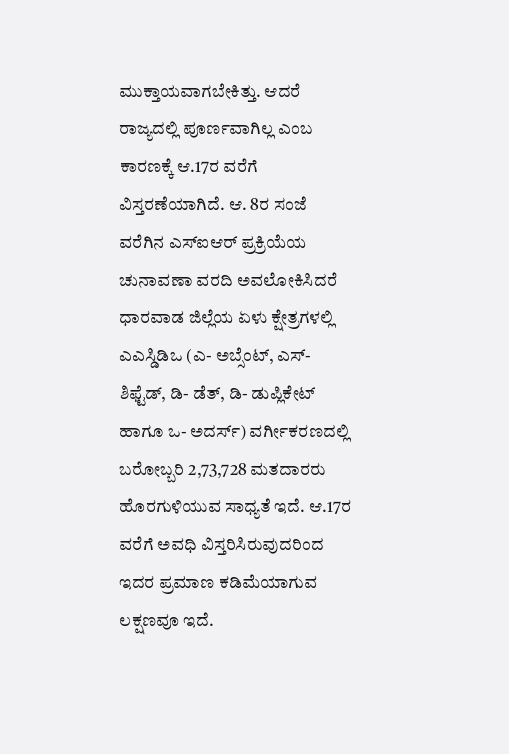ಮುಕ್ತಾಯವಾಗಬೇಕಿತ್ತು. ಆದರೆ ರಾಜ್ಯದಲ್ಲಿ ಪೂರ್ಣವಾಗಿಲ್ಲ ಎಂಬ ಕಾರಣಕ್ಕೆ ಆ.17ರ ವರೆಗೆ ವಿಸ್ತರಣೆಯಾಗಿದೆ. ಆ. 8ರ ಸಂಜೆ ವರೆಗಿನ ಎಸ್ಐಆರ್ ಪ್ರಕ್ರಿಯೆಯ ಚುನಾವಣಾ ವರದಿ ಅವಲೋಕಿಸಿದರೆ ಧಾರವಾಡ ಜಿಲ್ಲೆಯ ಏಳು ಕ್ಷೇತ್ರಗಳಲ್ಲಿ ಎಎಸ್ಡಿಡಿಒ (ಎ- ಅಬ್ಸೆಂಟ್, ಎಸ್- ಶಿಫ್ಟೆಡ್, ಡಿ- ಡೆತ್, ಡಿ- ಡುಪ್ಲಿಕೇಟ್ ಹಾಗೂ ಒ- ಅದರ್ಸ್) ವರ್ಗೀಕರಣದಲ್ಲಿ ಬರೋಬ್ಬರಿ 2,73,728 ಮತದಾರರು ಹೊರಗುಳಿಯುವ ಸಾಧ್ಯತೆ ಇದೆ. ಆ.17ರ ವರೆಗೆ ಅವಧಿ ವಿಸ್ತರಿಸಿರುವುದರಿಂದ ಇದರ ಪ್ರಮಾಣ ಕಡಿಮೆಯಾಗುವ ಲಕ್ಷಣವೂ ಇದೆ.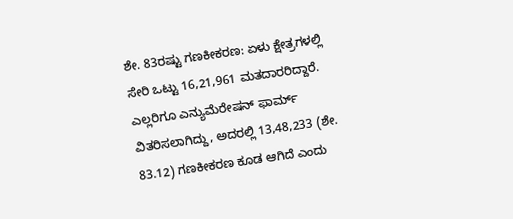ಶೇ. 83ರಷ್ಟು ಗಣಕೀಕರಣ: ಏಳು ಕ್ಷೇತ್ರಗಳಲ್ಲಿ ಸೇರಿ ಒಟ್ಟು 16,21,961 ಮತದಾರರಿದ್ದಾರೆ. ಎಲ್ಲರಿಗೂ ಎನ್ಯುಮೆರೇಷನ್ ಫಾರ್ಮ್ ವಿತರಿಸಲಾಗಿದ್ದು, ಅದರಲ್ಲಿ 13,48,233 (ಶೇ. 83.12) ಗಣಕೀಕರಣ ಕೂಡ ಆಗಿದೆ ಎಂದು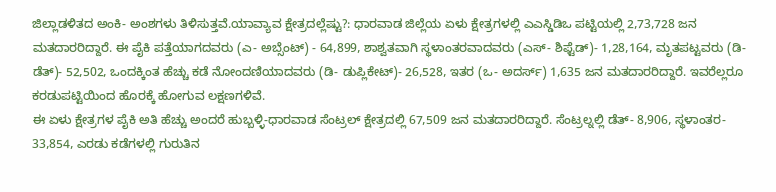ಜಿಲ್ಲಾಡಳಿತದ ಅಂಕಿ- ಅಂಶಗಳು ತಿಳಿಸುತ್ತವೆ.ಯಾವ್ಯಾವ ಕ್ಷೇತ್ರದಲ್ಲೆಷ್ಟು?: ಧಾರವಾಡ ಜಿಲ್ಲೆಯ ಏಳು ಕ್ಷೇತ್ರಗಳಲ್ಲಿ ಎಎಸ್ಡಿಡಿಒ ಪಟ್ಟಿಯಲ್ಲಿ 2,73,728 ಜನ ಮತದಾರರಿದ್ದಾರೆ. ಈ ಪೈಕಿ ಪತ್ತೆಯಾಗದವರು (ಎ- ಅಬ್ಸೆಂಟ್) - 64,899, ಶಾಶ್ವತವಾಗಿ ಸ್ಥಳಾಂತರವಾದವರು (ಎಸ್- ಶಿಫ್ಟೆಡ್)- 1,28,164, ಮೃತಪಟ್ಟವರು (ಡಿ- ಡೆತ್)- 52,502, ಒಂದಕ್ಕಿಂತ ಹೆಚ್ಚು ಕಡೆ ನೋಂದಣಿಯಾದವರು (ಡಿ- ಡುಪ್ಲಿಕೇಟ್)- 26,528, ಇತರ (ಒ- ಅದರ್ಸ್) 1,635 ಜನ ಮತದಾರರಿದ್ದಾರೆ. ಇವರೆಲ್ಲರೂ ಕರಡುಪಟ್ಟಿಯಿಂದ ಹೊರಕ್ಕೆ ಹೋಗುವ ಲಕ್ಷಣಗಳಿವೆ.
ಈ ಏಳು ಕ್ಷೇತ್ರಗಳ ಪೈಕಿ ಅತಿ ಹೆಚ್ಚು ಅಂದರೆ ಹುಬ್ಬಳ್ಳಿ-ಧಾರವಾಡ ಸೆಂಟ್ರಲ್ ಕ್ಷೇತ್ರದಲ್ಲಿ 67,509 ಜನ ಮತದಾರರಿದ್ದಾರೆ. ಸೆಂಟ್ರಲ್ನಲ್ಲಿ ಡೆತ್- 8,906, ಸ್ಥಳಾಂತರ- 33,854, ಎರಡು ಕಡೆಗಳಲ್ಲಿ ಗುರುತಿನ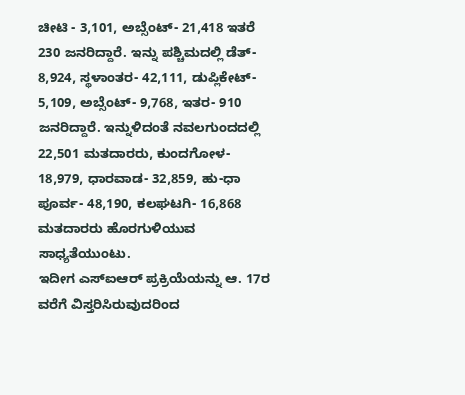ಚೀಟಿ - 3,101, ಅಬ್ಸೆಂಟ್- 21,418 ಇತರೆ 230 ಜನರಿದ್ದಾರೆ. ಇನ್ನು ಪಶ್ಚಿಮದಲ್ಲಿ ಡೆತ್- 8,924, ಸ್ಥಳಾಂತರ- 42,111, ಡುಪ್ಲಿಕೇಟ್- 5,109, ಅಬ್ಸೆಂಟ್- 9,768, ಇತರ- 910 ಜನರಿದ್ದಾರೆ. ಇನ್ನುಳಿದಂತೆ ನವಲಗುಂದದಲ್ಲಿ 22,501 ಮತದಾರರು, ಕುಂದಗೋಳ- 18,979, ಧಾರವಾಡ- 32,859, ಹು-ಧಾ ಪೂರ್ವ- 48,190, ಕಲಘಟಗಿ- 16,868 ಮತದಾರರು ಹೊರಗುಳಿಯುವ ಸಾಧ್ಯತೆಯುಂಟು.
ಇದೀಗ ಎಸ್ಐಆರ್ ಪ್ರಕ್ರಿಯೆಯನ್ನು ಆ. 17ರ ವರೆಗೆ ವಿಸ್ತರಿಸಿರುವುದರಿಂದ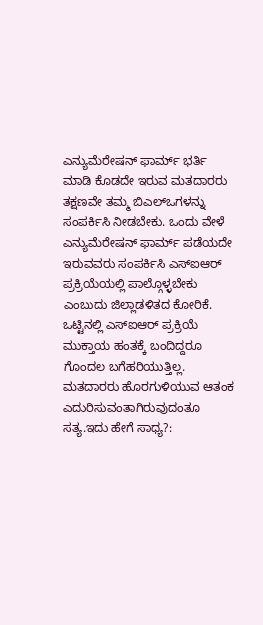ಎನ್ಯುಮೆರೇಷನ್ ಫಾರ್ಮ್ ಭರ್ತಿ ಮಾಡಿ ಕೊಡದೇ ಇರುವ ಮತದಾರರು ತಕ್ಷಣವೇ ತಮ್ಮ ಬಿಎಲ್ಒಗಳನ್ನು ಸಂಪರ್ಕಿಸಿ ನೀಡಬೇಕು. ಒಂದು ವೇಳೆ ಎನ್ಯುಮೆರೇಷನ್ ಫಾರ್ಮ್ ಪಡೆಯದೇ ಇರುವವರು ಸಂಪರ್ಕಿಸಿ ಎಸ್ಐಆರ್ ಪ್ರಕ್ರಿಯೆಯಲ್ಲಿ ಪಾಲ್ಗೊಳ್ಳಬೇಕು ಎಂಬುದು ಜಿಲ್ಲಾಡಳಿತದ ಕೋರಿಕೆ.
ಒಟ್ಟಿನಲ್ಲಿ ಎಸ್ಐಆರ್ ಪ್ರಕ್ರಿಯೆ ಮುಕ್ತಾಯ ಹಂತಕ್ಕೆ ಬಂದಿದ್ದರೂ ಗೊಂದಲ ಬಗೆಹರಿಯುತ್ತಿಲ್ಲ. ಮತದಾರರು ಹೊರಗುಳಿಯುವ ಆತಂಕ ಎದುರಿಸುವಂತಾಗಿರುವುದಂತೂ ಸತ್ಯ.ಇದು ಹೇಗೆ ಸಾಧ್ಯ?: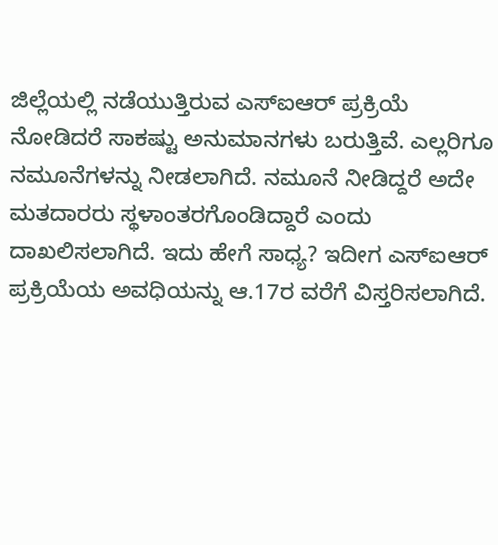ಜಿಲ್ಲೆಯಲ್ಲಿ ನಡೆಯುತ್ತಿರುವ ಎಸ್ಐಆರ್ ಪ್ರಕ್ರಿಯೆ ನೋಡಿದರೆ ಸಾಕಷ್ಟು ಅನುಮಾನಗಳು ಬರುತ್ತಿವೆ. ಎಲ್ಲರಿಗೂ ನಮೂನೆಗಳನ್ನು ನೀಡಲಾಗಿದೆ. ನಮೂನೆ ನೀಡಿದ್ದರೆ ಅದೇ ಮತದಾರರು ಸ್ಥಳಾಂತರಗೊಂಡಿದ್ದಾರೆ ಎಂದು ದಾಖಲಿಸಲಾಗಿದೆ. ಇದು ಹೇಗೆ ಸಾಧ್ಯ? ಇದೀಗ ಎಸ್ಐಆರ್ ಪ್ರಕ್ರಿಯೆಯ ಅವಧಿಯನ್ನು ಆ.17ರ ವರೆಗೆ ವಿಸ್ತರಿಸಲಾಗಿದೆ.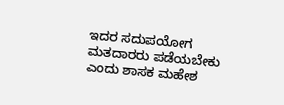ಇದರ ಸದುಪಯೋಗ ಮತದಾರರು ಪಡೆಯಬೇಕು ಎಂದು ಶಾಸಕ ಮಹೇಶ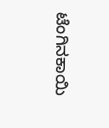ಟೆಂಗಿನಕಾಯಿ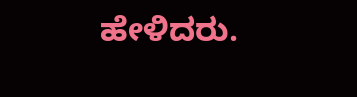ಹೇಳಿದರು.